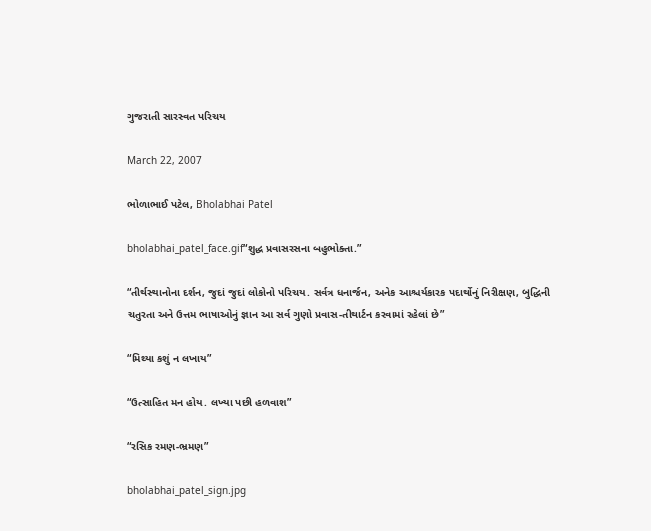ગુજરાતી સારસ્વત પરિચય

March 22, 2007

ભોળાભાઈ પટેલ, Bholabhai Patel

bholabhai_patel_face.gif“શુદ્ધ પ્રવાસરસના બહુભોક્તા.”

“તીર્થસ્થાનોના દર્શન, જુદાં જુદાં લોકોનો પરિચય. સર્વત્ર ધનાર્જન, અનેક આશ્ચર્યકારક પદાર્થોનું નિરીક્ષણ, બુદ્ધિની ચતુરતા અને ઉત્તમ ભાષાઓનું જ્ઞાન આ સર્વ ગુણો પ્રવાસ-તીથાર્ટન કરવામાં રહેલાં છે”

“મિથ્યા કશું ન લખાય”

“ઉત્સાહિત મન હોય. લખ્યા પછી હળવાશ”

“રસિક રમણ-ભ્રમણ”

bholabhai_patel_sign.jpg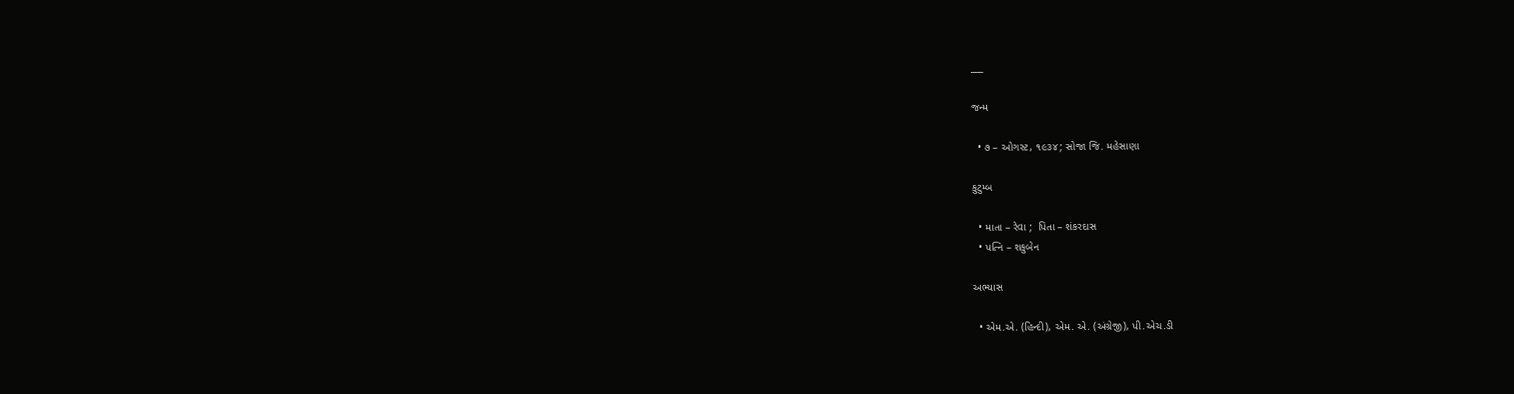___

જન્મ

  • ૭ – ઓગસ્ટ, ૧૯૩૪; સોજા જિ. મહેસાણા

કુટુમ્બ

  • માતા – રેવા ;  પિતા – શંકરદાસ
  • પત્નિ – શકુબેન

અભ્યાસ

  • એમ.એ. (હિન્દી), એમ. એ. (અંગ્રેજી), પી.એચ.ડી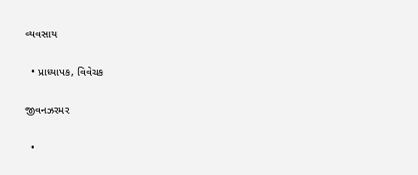વ્યવસાય

  • પ્રાધ્યાપક, વિવેચક

જીવનઝરમર

  •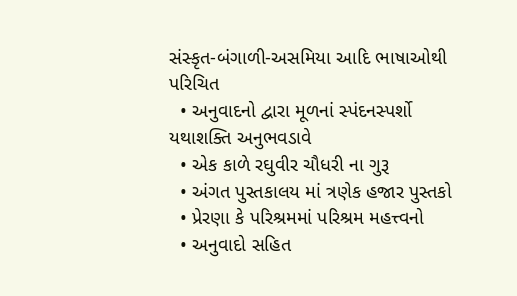સંસ્કૃત-બંગાળી-અસમિયા આદિ ભાષાઓથી પરિચિત
  • અનુવાદનો દ્વારા મૂળનાં સ્પંદનસ્પર્શો યથાશક્તિ અનુભવડાવે
  • એક કાળે રઘુવીર ચૌધરી ના ગુરૂ
  • અંગત પુસ્તકાલય માં ત્રણેક હજાર પુસ્તકો
  • પ્રેરણા કે પરિશ્રમમાં પરિશ્રમ મહત્ત્વનો
  • અનુવાદો સહિત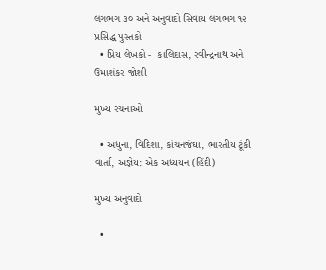લગભગ ૩૦ અને અનુવાદો સિવાય લગભગ ૧૨ પ્રસિદ્ધ પુસ્તકો
  • પ્રિય લેખકો -  કાલિદાસ, રવીન્દ્રનાથ અને ઉમાશંકર જોશી

મુખ્ય રચનાઓ

  • અધુના, વિદિશા, કાંચનજંઘા, ભારતીય ટૂંકી વાર્તા, અજ્ઞેય: એક અધ્યયન (હિંદી)

મુખ્ય અનુવાદો

  •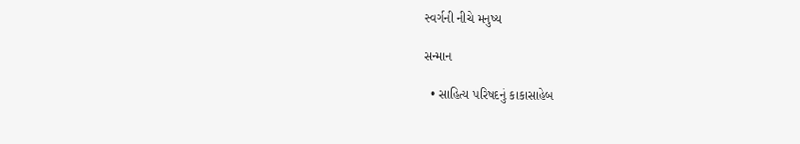સ્વર્ગની નીચે મનુષ્ય

સન્માન

  • સાહિત્ય પરિષદનું કાકાસાહેબ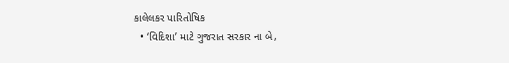કાલેલકર પારિતોષિક
  • ‘વિદિશા’ માટે ગુજરાત સરકાર ના બે,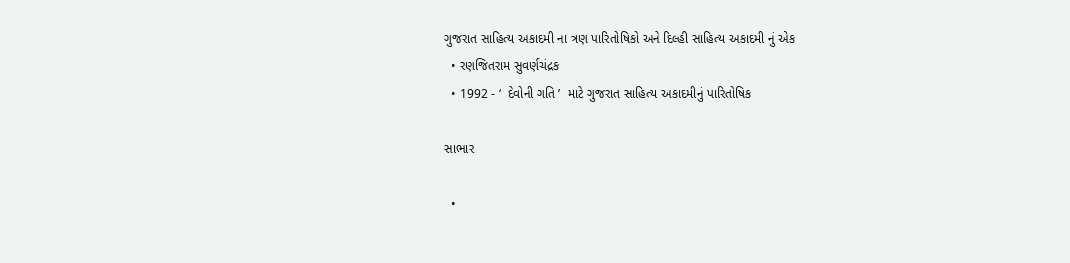ગુજરાત સાહિત્ય અકાદમી ના ત્રણ પારિતોષિકો અને દિલ્હી સાહિત્ય અકાદમી નું એક
  • રણજિતરામ સુવર્ણચંદ્રક
  • 1992 - ‘  દેવોની ગતિ ’  માટે ગુજરાત સાહિત્ય અકાદમીનું પારિતોષિક

સાભાર

  •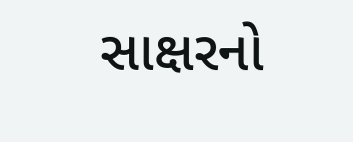સાક્ષરનો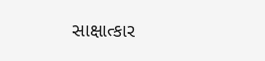સાક્ષાત્કાર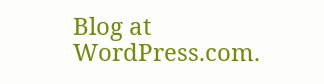Blog at WordPress.com.